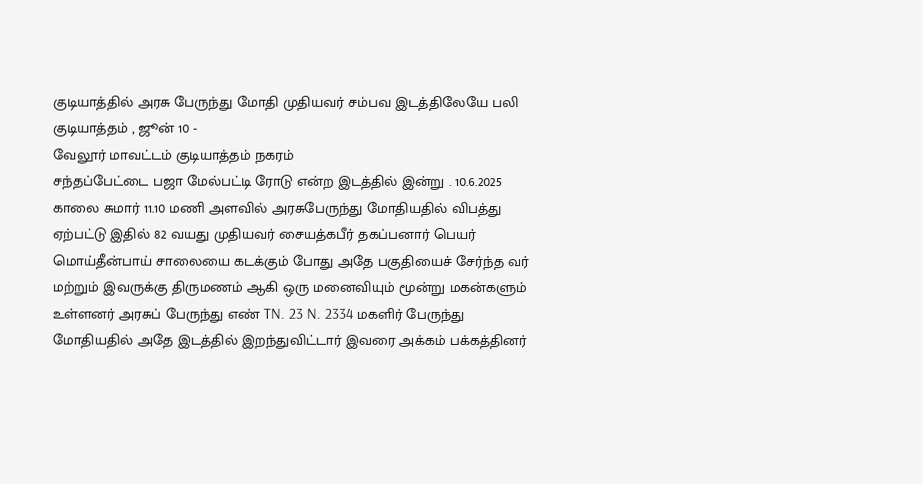குடியாத்தில் அரசு பேருந்து மோதி முதியவர் சம்பவ இடத்திலேயே பலி
குடியாத்தம் , ஜூன் 10 -
வேலூர் மாவட்டம் குடியாத்தம் நகரம்
சந்தப்பேட்டை பஜா மேல்பட்டி ரோடு என்ற இடத்தில் இன்று . 10.6.2025 காலை சுமார் 11.10 மணி அளவில் அரசுபேருந்து மோதியதில் விபத்து ஏற்பட்டு இதில் 82 வயது முதியவர் சையத்கபீர் தகப்பனார் பெயர் மொய்தீன்பாய் சாலையை கடக்கும் போது அதே பகுதியைச் சேர்ந்த வர் மற்றும் இவருக்கு திருமணம் ஆகி ஒரு மனைவியும் மூன்று மகன்களும் உள்ளனர் அரசுப் பேருந்து எண் TN. 23 N. 2334 மகளிர் பேருந்து மோதியதில் அதே இடத்தில் இறந்துவிட்டார் இவரை அக்கம் பக்கத்தினர்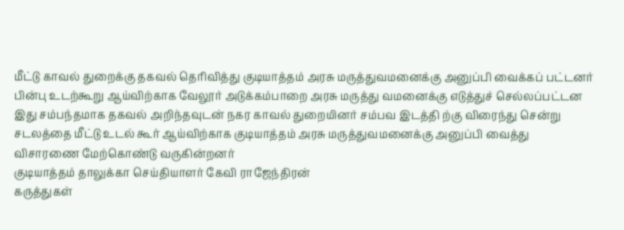மீட்டு காவல் துறைக்கு தகவல் தெரிவித்து குடியாத்தம் அரசு மருத்துவமனைக்கு அனுப்பி வைக்கப் பட்டனர் பின்பு உடற்கூறு ஆய்விற்காக வேலூர் அடுக்கம்பாறை அரசு மருத்து வமனைக்கு எடுத்துச் செல்லப்பட்டன
இது சம்பந்தமாக தகவல் அறிந்தவுடன் நகர காவல் துறையினர் சம்பவ இடத்தி ற்கு விரைந்து சென்று சடலத்தை மீட்டு உடல் கூர் ஆய்விற்காக குடியாத்தம் அரசு மருத்துவமனைக்கு அனுப்பி வைத்து
விசாரணை மேற்கொண்டு வருகின்றனர்
குடியாத்தம் தாலுக்கா செய்தியாளர் கேவி ராஜேந்திரன்
கருத்துகள்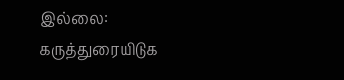இல்லை:
கருத்துரையிடுக